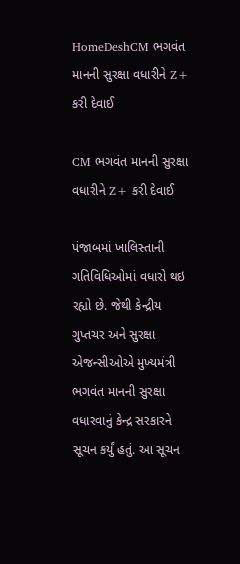HomeDeshCM ભગવંત માનની સુરક્ષા વધારીને Z+ કરી દેવાઈ

CM ભગવંત માનની સુરક્ષા વધારીને Z+ કરી દેવાઈ

પંજાબમાં ખાલિસ્તાની ગતિવિધિઓમાં વધારો થઇ રહ્યો છે. જેથી કેન્દ્રીય ગુપ્તચર અને સુરક્ષા એજન્સીઓએ મુખ્યમંત્રી ભગવંત માનની સુરક્ષા વધારવાનું કેન્દ્ર સરકારને સૂચન કર્યું હતું. આ સૂચન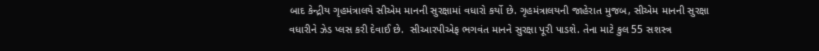બાદ કેન્દ્રીય ગૃહમંત્રાલયે સીએમ માનની સુરક્ષામાં વધારો કર્યો છે. ગૃહમંત્રાલયની જાહેરાત મુજબ, સીએમ માનની સુરક્ષા વધારીને ઝેડ પ્લસ કરી દેવાઈ છે.  સીઆરપીએફ ભગવંત માનને સુરક્ષા પૂરી પાડશે. તેના માટે કુલ 55 સશસ્ત્ર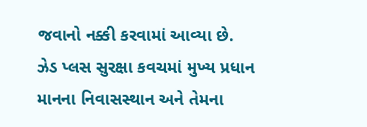જવાનો નક્કી કરવામાં આવ્યા છે. ઝેડ પ્લસ સુરક્ષા કવચમાં મુખ્ય પ્રધાન માનના નિવાસસ્થાન અને તેમના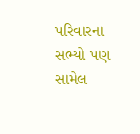પરિવારના સભ્યો પણ સામેલ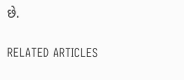છે.

RELATED ARTICLES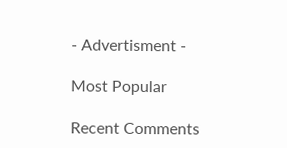- Advertisment -

Most Popular

Recent Comments